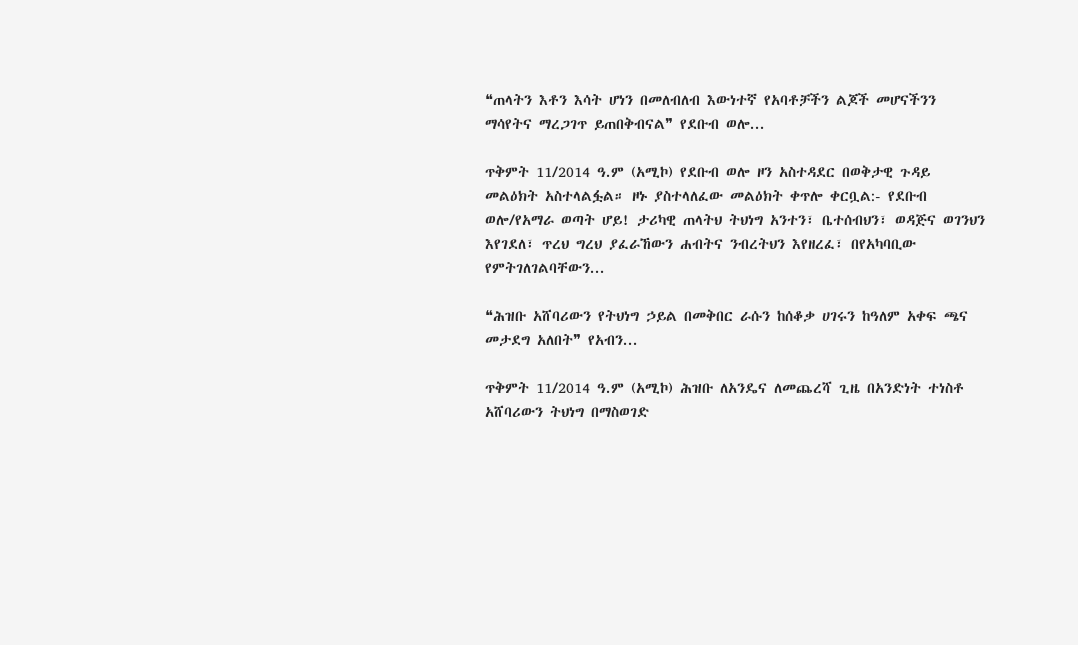❝ጠላትን እቶን እሳት ሆነን በመለብለብ እውነተኛ የአባቶቻችን ልጆች መሆናችንን ማሳየትና ማረጋገጥ ይጠበቅብናል❞ የደቡብ ወሎ...

ጥቅምት 11/2014 ዓ.ም (አሚኮ) የደቡብ ወሎ ዞን አስተዳደር በወቅታዊ ጉዳይ መልዕክት አስተላልፏል። ዞኑ ያስተላለፈው መልዕክት ቀጥሎ ቀርቧል:- የደቡብ ወሎ/የአማራ ወጣት ሆይ! ታሪካዊ ጠላትህ ትህነግ አንተን፣ ቤተሰብህን፣ ወዳጅና ወገንህን እየገደለ፣ ጥረህ ግረህ ያፈራኸውን ሐብትና ንብረትህን እየዘረፈ፣ በየአካባቢው የምትገለገልባቸውን...

❝ሕዝቡ አሸባሪውን የትህነግ ኃይል በመቅበር ራሱን ከሰቆቃ ሀገሩን ከዓለም አቀፍ ጫና መታደግ አለበት❞ የአብን...

ጥቅምት 11/2014 ዓ.ም (አሚኮ) ሕዝቡ ለአንዴና ለመጨረሻ ጊዜ በአንድነት ተነስቶ አሸባሪውን ትህነግ በማስወገድ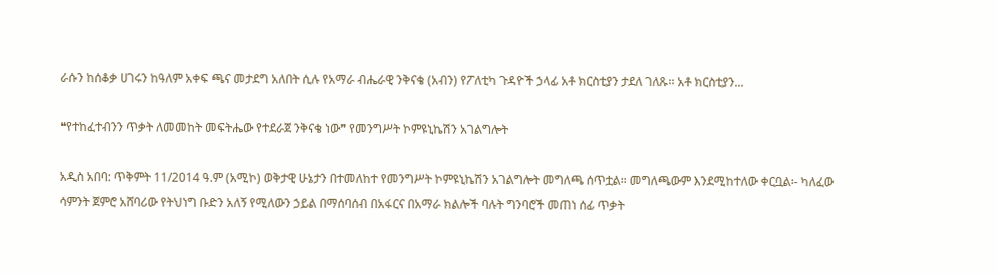ራሱን ከሰቆቃ ሀገሩን ከዓለም አቀፍ ጫና መታደግ አለበት ሲሉ የአማራ ብሔራዊ ንቅናቄ (አብን) የፖለቲካ ጉዳዮች ኃላፊ አቶ ክርስቲያን ታደለ ገለጹ፡፡ አቶ ክርስቲያን...

❝የተከፈተብንን ጥቃት ለመመከት መፍትሔው የተደራጀ ንቅናቄ ነው❞ የመንግሥት ኮምዩኒኬሽን አገልግሎት

አዲስ አበባ: ጥቅምት 11/2014 ዓ.ም (አሚኮ) ወቅታዊ ሁኔታን በተመለከተ የመንግሥት ኮምዩኒኬሽን አገልግሎት መግለጫ ሰጥቷል። መግለጫውም እንደሚከተለው ቀርቧል፡- ካለፈው ሳምንት ጀምሮ አሸባሪው የትህነግ ቡድን አለኝ የሚለውን ኃይል በማሰባሰብ በአፋርና በአማራ ክልሎች ባሉት ግንባሮች መጠነ ሰፊ ጥቃት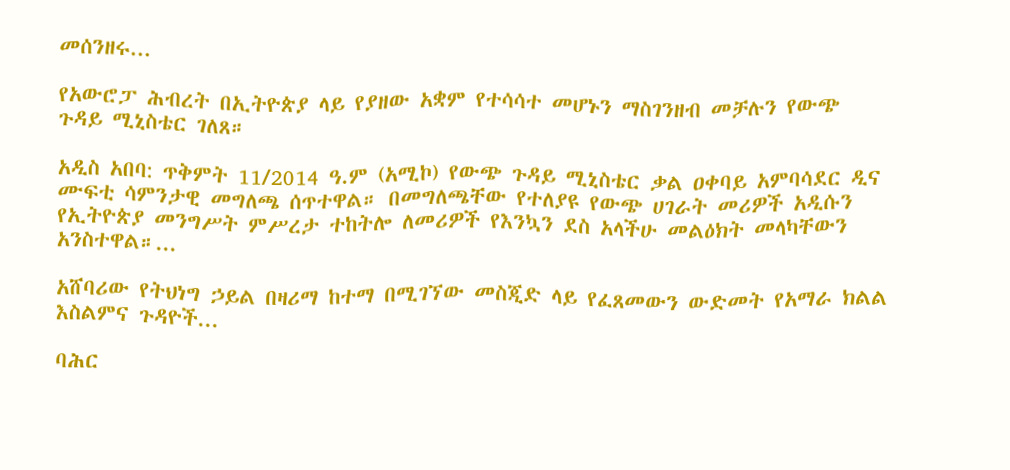መሰንዘሩ...

የአውሮፓ ሕብረት በኢትዮጵያ ላይ የያዘው አቋም የተሳሳተ መሆኑን ማስገንዘብ መቻሉን የውጭ ጉዳይ ሚኒስቴር ገለጸ።

አዲስ አበባ: ጥቅምት 11/2014 ዓ.ም (አሚኮ) የውጭ ጉዳይ ሚኒስቴር ቃል ዐቀባይ አምባሳደር ዲና ሙፍቲ ሳምንታዊ መግለጫ ሰጥተዋል። በመግለጫቸው የተለያዩ የውጭ ሀገራት መሪዎች አዲሱን የኢትዮጵያ መንግሥት ምሥረታ ተከትሎ ለመሪዎች የእንኳን ደስ አላችሁ መልዕክት መላካቸውን አንስተዋል።...

አሸባሪው የትህነግ ኃይል በዛሪማ ከተማ በሚገኘው መስጂድ ላይ የፈጸመውን ውድመት የአማራ ክልል እስልምና ጉዳዮች...

ባሕር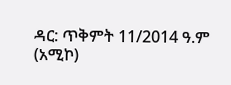ዳር: ጥቅምት 11/2014 ዓ.ም (አሚኮ)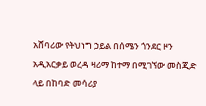አሸባሪው የትህነግ ኃይል በሰሜን ጎንደር ዞን አዲአርቃይ ወረዳ ዛሪማ ከተማ በሚገኘው መስጂድ ላይ በከባድ መሳሪያ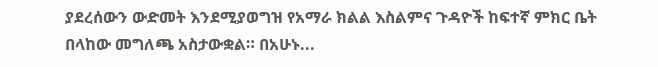ያደረሰውን ውድመት እንደሚያወግዝ የአማራ ክልል እስልምና ጉዳዮች ከፍተኛ ምክር ቤት በላከው መግለጫ አስታውቋል። በአሁኑ...